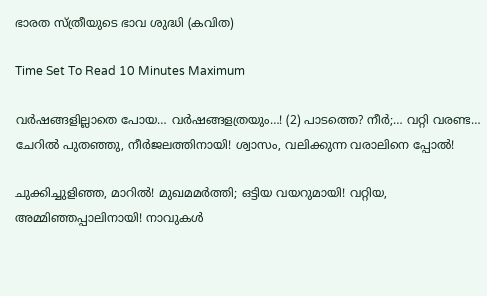ഭാരത സ്ത്രീയുടെ ഭാവ ശുദ്ധി (കവിത)

Time Set To Read 10 Minutes Maximum

വർഷങ്ങളില്ലാതെ പോയ… വർഷങ്ങളത്രയും…! (2) പാടത്തെ? നീർ;… വറ്റി വരണ്ട… ചേറിൽ പുതഞ്ഞു, നീർജലത്തിനായി! ശ്വാസം, വലിക്കുന്ന വരാലിനെ പ്പോൽ!

ചുക്കിച്ചുളിഞ്ഞ, മാറിൽ! മുഖമമർത്തി; ഒട്ടിയ വയറുമായി! വറ്റിയ, അമ്മിഞ്ഞപ്പാലിനായി! നാവുകൾ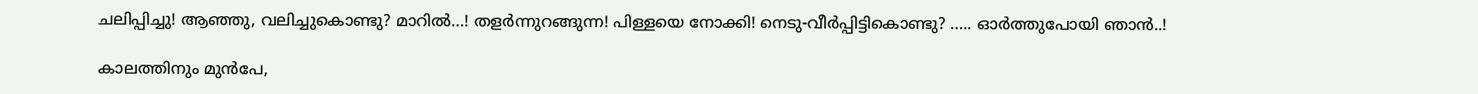ചലിപ്പിച്ചു! ആഞ്ഞു, വലിച്ചുകൊണ്ടു? മാറിൽ…! തളർന്നുറങ്ങുന്ന! പിള്ളയെ നോക്കി! നെടു-വീർപ്പിട്ടികൊണ്ടു? ….. ഓർത്തുപോയി ഞാൻ..!

കാലത്തിനും മുൻപേ,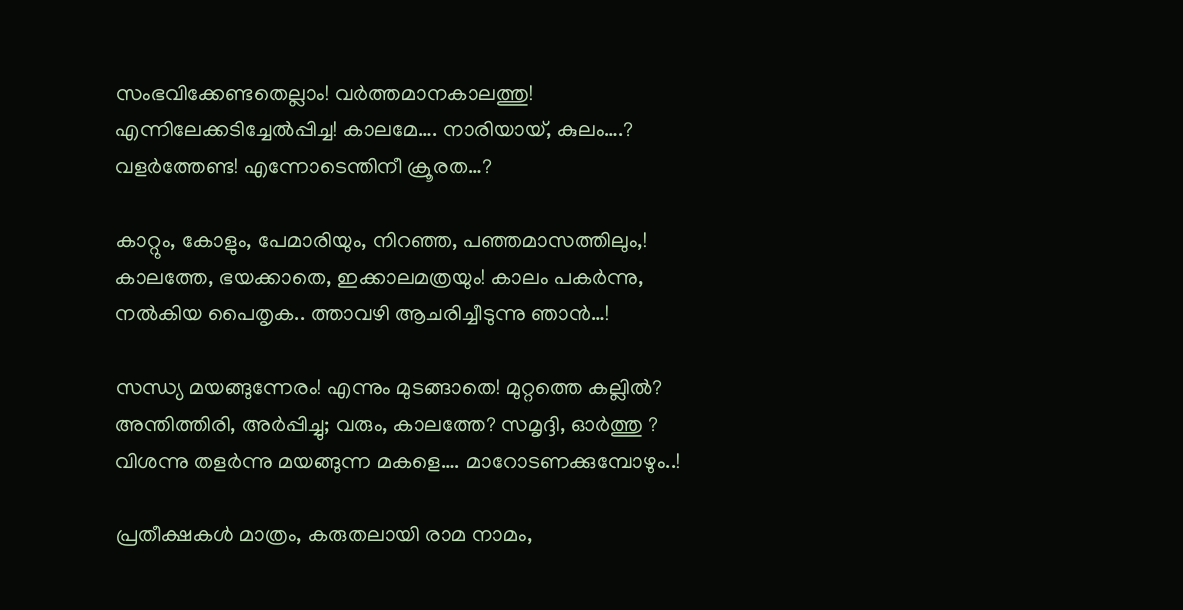സംഭവിക്കേണ്ടതെല്ലാം! വർത്തമാനകാലത്തു! എന്നിലേക്കടിച്ചേൽപ്പിച്ച! കാലമേ…. നാരിയായ്, കുലം….? വളർത്തേണ്ട! എന്നോടെന്തിനീ ക്രൂരത…?

കാറ്റും, കോളും, പേമാരിയും, നിറഞ്ഞ, പഞ്ഞമാസത്തിലും,! കാലത്തേ, ഭയക്കാതെ, ഇക്കാലമത്രയും! കാലം പകർന്നു, നൽകിയ പൈതൃക.. ത്താവഴി ആചരിച്ചീടുന്നു ഞാൻ…!

സന്ധ്യ മയങ്ങുന്നേരം! എന്നും മുടങ്ങാതെ! മുറ്റത്തെ കല്ലിൽ? അന്തിത്തിരി, അർപ്പിച്ചു; വരും, കാലത്തേ? സമൃദ്ദി, ഓർത്തു ? വിശന്നു തളർന്നു മയങ്ങുന്ന മകളെ…. മാറോടണക്കുമ്പോഴും..!

പ്രതീക്ഷകൾ മാത്രം, കരുതലായി രാമ നാമം,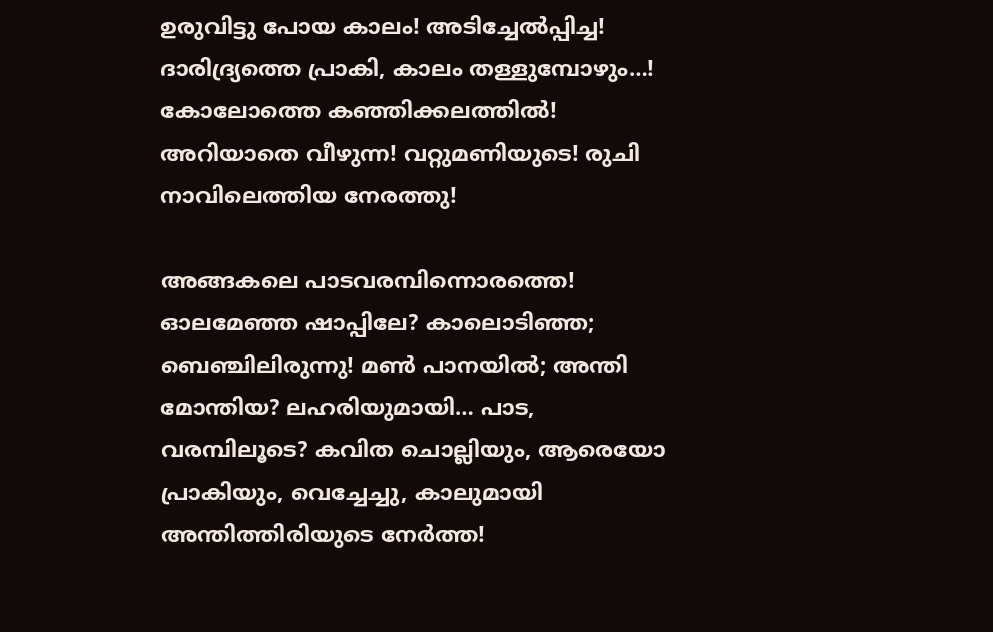ഉരുവിട്ടു പോയ കാലം! അടിച്ചേൽപ്പിച്ച! ദാരിദ്ര്യത്തെ പ്രാകി, കാലം തള്ളുമ്പോഴും…! കോലോത്തെ കഞ്ഞിക്കലത്തിൽ! അറിയാതെ വീഴുന്ന! വറ്റുമണിയുടെ! രുചി നാവിലെത്തിയ നേരത്തു!

അങ്ങകലെ പാടവരമ്പിന്നൊരത്തെ! ഓലമേഞ്ഞ ഷാപ്പിലേ? കാലൊടിഞ്ഞ; ബെഞ്ചിലിരുന്നു! മൺ പാനയിൽ; അന്തി മോന്തിയ? ലഹരിയുമായി… പാട, വരമ്പിലൂടെ? കവിത ചൊല്ലിയും, ആരെയോ പ്രാകിയും, വെച്ചേച്ചു, കാലുമായി അന്തിത്തിരിയുടെ നേർത്ത!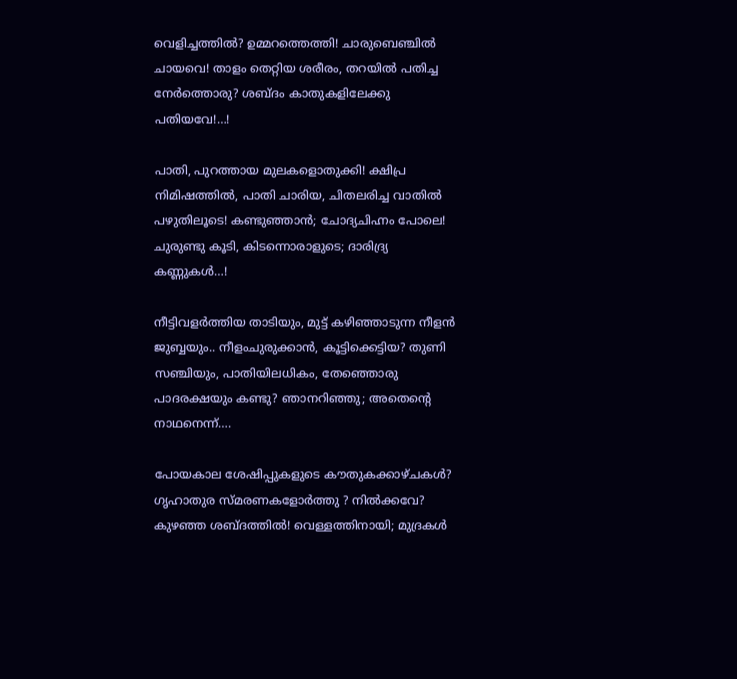വെളിച്ചത്തിൽ? ഉമ്മറത്തെത്തി! ചാരുബെഞ്ചിൽ ചായവെ! താളം തെറ്റിയ ശരീരം, തറയിൽ പതിച്ച നേർത്തൊരു? ശബ്ദം കാതുകളിലേക്കു പതിയവേ!…!

പാതി, പുറത്തായ മുലകളൊതുക്കി! ക്ഷിപ്ര നിമിഷത്തിൽ, പാതി ചാരിയ, ചിതലരിച്ച വാതിൽ പഴുതിലൂടെ! കണ്ടുഞ്ഞാൻ; ചോദ്യചിഹ്നം പോലെ! ചുരുണ്ടു കൂടി, കിടന്നൊരാളുടെ; ദാരിദ്ര്യ കണ്ണുകൾ…!

നീട്ടിവളർത്തിയ താടിയും, മുട്ട് കഴിഞ്ഞാടുന്ന നീളൻ ജുബ്ബയും.. നീളംചുരുക്കാൻ, കൂട്ടിക്കെട്ടിയ? തുണി സഞ്ചിയും, പാതിയിലധികം, തേഞ്ഞൊരു പാദരക്ഷയും കണ്ടു? ഞാനറിഞ്ഞു; അതെന്റെ നാഥനെന്ന്….

പോയകാല ശേഷിപ്പുകളുടെ കൗതുകക്കാഴ്ചകൾ? ഗൃഹാതുര സ്മരണകളോർത്തു ? നിൽക്കവേ? കുഴഞ്ഞ ശബ്ദത്തിൽ! വെള്ളത്തിനായി; മുദ്രകൾ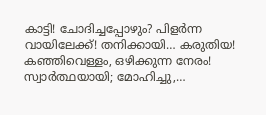കാട്ടി! ചോദിച്ചപ്പോഴും? പിളർന്ന വായിലേക്ക്! തനിക്കായി… കരുതിയ! കഞ്ഞിവെള്ളം, ഒഴിക്കുന്ന നേരം! സ്വാർത്ഥയായി; മോഹിച്ചു,…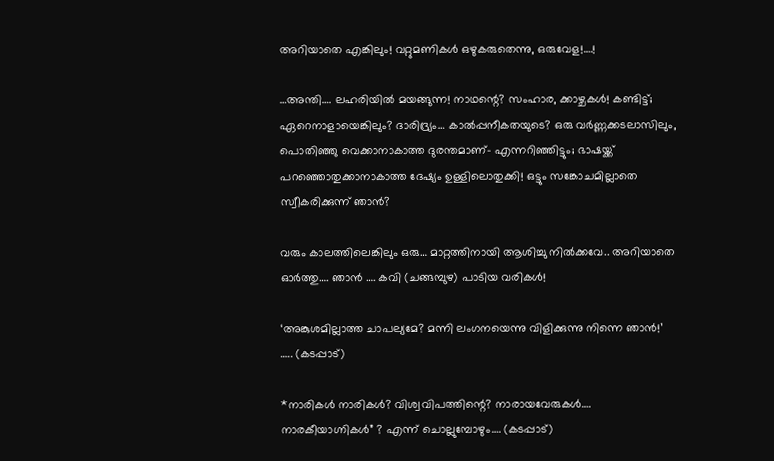അറിയാതെ എങ്കിലും! വറ്റുമണികൾ ഒഴുകരുതെന്നു, ഒരുവേള!….!

…അന്തി…. ലഹരിയിൽ മയങ്ങുന്ന! നാഥന്റെ? സംഹാര, ക്കാഴ്ചകൾ! കണ്ടിട്ട്; ഏറെനാളായെങ്കിലും? ദാരിദ്ര്യം… കാൽപ്പനീകതയുടെ? ഒരു വര്‍ണ്ണക്കടലാസിലും, പൊതിഞ്ഞു വെക്കാനാകാത്ത ദുരന്തമാണ്- എന്നറിഞ്ഞിട്ടും; ഭാഷയ്ക്ക് പറഞ്ഞൊതുക്കാനാകാത്ത ദേഷ്യം ഉള്ളിലൊതുക്കി! ഒട്ടും സങ്കോചമില്ലാതെ സ്വീകരിക്കുന്ന് ഞാൻ?

വരും കാലത്തിലെങ്കിലും ഒരു… മാറ്റത്തിനായി ആശിച്ചു നിൽക്കവേ.. അറിയാതെ ഓർത്തു…. ഞാൻ …. കവി (ചങ്ങമ്പുഴ) പാടിയ വരികൾ!

‘അങ്കുശമില്ലാത്ത ചാപല്യമേ? മന്നി ലംഗനയെന്നു വിളിക്കുന്നു നിന്നെ ഞാൻ!’ ….. (കടപ്പാട്)

*നാരികൾ നാരികൾ? വിശ്വവിപത്തിന്റെ? നാരായവേരുകൾ…. നാരകീയാഗ്നികൾ” ? എന്ന് ചൊല്ലുമ്പോഴും…. (കടപ്പാട്)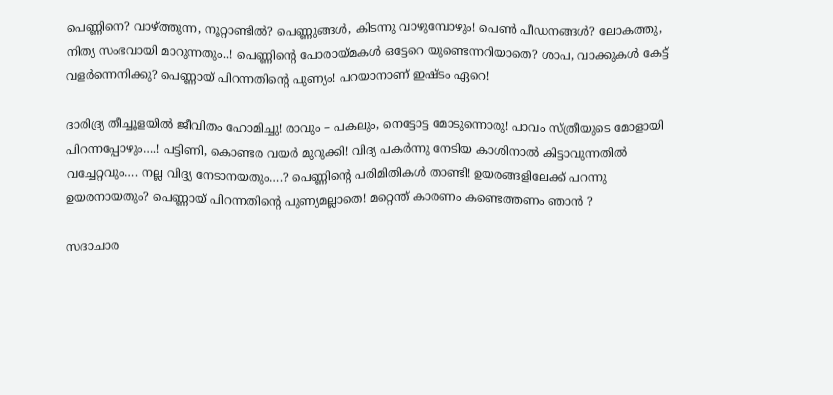പെണ്ണിനെ? വാഴ്ത്തുന്ന, നൂറ്റാണ്ടിൽ? പെണ്ണുങ്ങൾ, കിടന്നു വാഴുമ്പോഴും! പെൺ പീഡനങ്ങൾ? ലോകത്തു, നിത്യ സംഭവായി മാറുന്നതും..! പെണ്ണിന്റെ പോരായ്മകൾ ഒട്ടേറെ യുണ്ടെന്നറിയാതെ? ശാപ, വാക്കുകൾ കേട്ട് വളർന്നെനിക്കു? പെണ്ണായ് പിറന്നതിന്റെ പുണ്യം! പറയാനാണ് ഇഷ്ടം ഏറെ!

ദാരിദ്ര്യ തീച്ചൂളയിൽ ജീവിതം ഹോമിച്ചു! രാവും – പകലും, നെട്ടോട്ട മോടുന്നൊരു! പാവം സ്ത്രീയുടെ മോളായി പിറന്നപ്പോഴും….! പട്ടിണി, കൊണ്ടര വയർ മുറുക്കി! വിദ്യ പകർന്നു നേടിയ കാശിനാൽ കിട്ടാവുന്നതിൽ വച്ചേറ്റവും…. നല്ല വിദ്ദ്യ നേടാനയതും….? പെണ്ണിന്റെ പരിമിതികൾ താണ്ടി! ഉയരങ്ങളിലേക്ക് പറന്നു ഉയരനായതും? പെണ്ണായ് പിറന്നതിന്റെ പുണ്യമല്ലാതെ! മറ്റെന്ത് കാരണം കണ്ടെത്തണം ഞാൻ ?

സദാചാര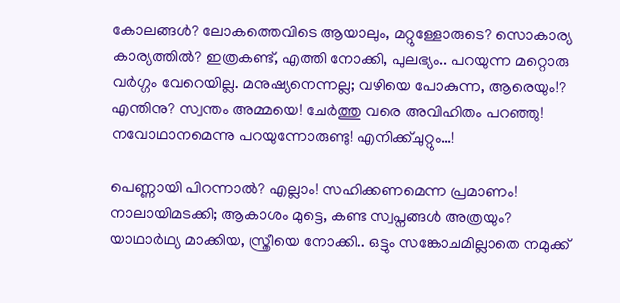കോലങ്ങൾ? ലോകത്തെവിടെ ആയാലും, മറ്റുള്ളോരുടെ? സൊകാര്യ കാര്യത്തിൽ? ഇത്രകണ്ട്‌, എത്തി നോക്കി, പുലഭ്യം.. പറയുന്ന മറ്റൊരു വർഗ്ഗം വേറെയില്ല. മനുഷ്യനെന്നല്ല; വഴിയെ പോകുന്ന, ആരെയും!? എന്തിനു? സ്വന്തം അമ്മയെ! ചേർത്തു വരെ അവിഹിതം പറഞ്ഞു! നവോഥാനമെന്നു പറയുന്നോരുണ്ടു! എനിക്ക്ചുറ്റും…!

പെണ്ണായി പിറന്നാൽ? എല്ലാം! സഹിക്കണമെന്ന പ്രമാണം! നാലായിമടക്കി; ആകാശം മുട്ടെ, കണ്ട സ്വപ്നങ്ങൾ അത്രയും? യാഥാർഥ്യ മാക്കിയ, സ്ത്രീയെ നോക്കി.. ഒട്ടും സങ്കോചമില്ലാതെ നമുക്ക്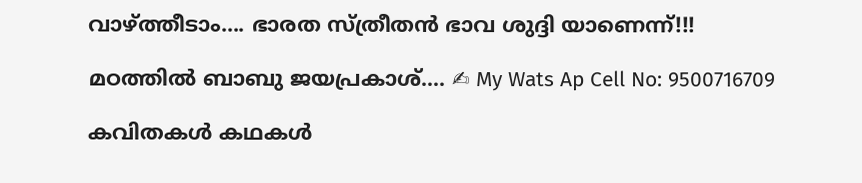വാഴ്ത്തീടാം…. ഭാരത സ്ത്രീതൻ ഭാവ ശുദ്ദി യാണെന്ന്!!!

മഠത്തിൽ ബാബു ജയപ്രകാശ്…. ✍ My Wats Ap Cell No: 9500716709

കവിതകൾ കഥകൾ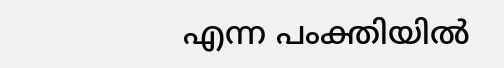എന്ന പംക്തിയിൽ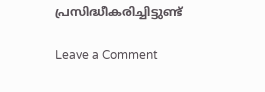പ്രസിദ്ധീകരിച്ചിട്ടുണ്ട്

Leave a Comment